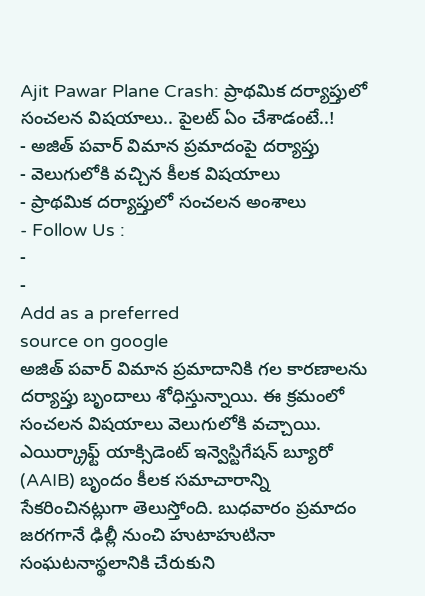Ajit Pawar Plane Crash: ప్రాథమిక దర్యాప్తులో సంచలన విషయాలు.. పైలట్ ఏం చేశాడంటే..!
- అజిత్ పవార్ విమాన ప్రమాదంపై దర్యాప్తు
- వెలుగులోకి వచ్చిన కీలక విషయాలు
- ప్రాథమిక దర్యాప్తులో సంచలన అంశాలు
- Follow Us :
-
-
Add as a preferred
source on google
అజిత్ పవార్ విమాన ప్రమాదానికి గల కారణాలను దర్యాప్తు బృందాలు శోధిస్తున్నాయి. ఈ క్రమంలో సంచలన విషయాలు వెలుగులోకి వచ్చాయి. ఎయిర్క్రాఫ్ట్ యాక్సిడెంట్ ఇన్వెస్టిగేషన్ బ్యూరో (AAIB) బృందం కీలక సమాచారాన్ని సేకరించినట్లుగా తెలుస్తోంది. బుధవారం ప్రమాదం జరగగానే ఢిల్లీ నుంచి హుటాహుటినా సంఘటనాస్థలానికి చేరుకుని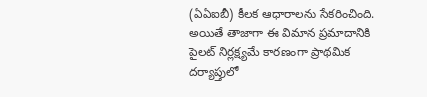(ఏఏఐబీ) కీలక ఆధారాలను సేకరించింది.
అయితే తాజాగా ఈ విమాన ప్రమాదానికి పైలట్ నిర్లక్ష్యమే కారణంగా ప్రాథమిక దర్యాప్తులో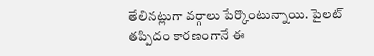తేలినట్లుగా వర్గాలు పేర్కొంటున్నాయి. పైలట్ తప్పిదం కారణంగానే ఈ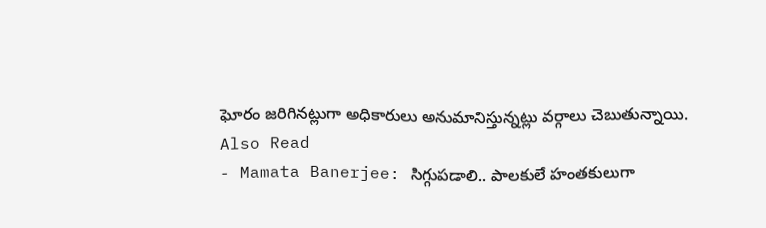ఘోరం జరిగినట్లుగా అధికారులు అనుమానిస్తున్నట్లు వర్గాలు చెబుతున్నాయి.
Also Read
- Mamata Banerjee: సిగ్గుపడాలి.. పాలకులే హంతకులుగా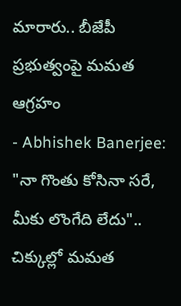మారారు.. బీజేపీ ప్రభుత్వంపై మమత ఆగ్రహం
- Abhishek Banerjee: "నా గొంతు కోసినా సరే, మీకు లొంగేది లేదు".. చిక్కుల్లో మమత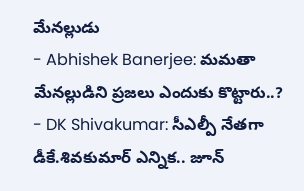మేనల్లుడు
- Abhishek Banerjee: మమతా మేనల్లుడిని ప్రజలు ఎందుకు కొట్టారు..?
- DK Shivakumar: సీఎల్పీ నేతగా డీకే.శివకుమార్ ఎన్నిక.. జూన్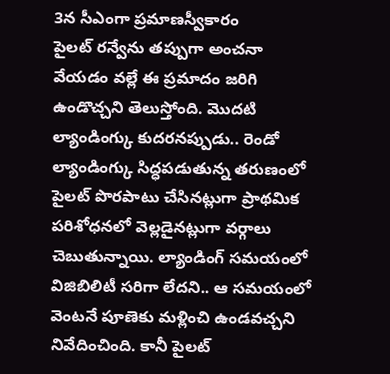3న సీఎంగా ప్రమాణస్వీకారం
పైలట్ రన్వేను తప్పుగా అంచనా వేయడం వల్లే ఈ ప్రమాదం జరిగి ఉండొచ్చని తెలుస్తోంది. మొదటి ల్యాండింగ్కు కుదరనప్పుడు.. రెండో ల్యాండింగ్కు సిద్ధపడుతున్న తరుణంలో పైలట్ పొరపాటు చేసినట్లుగా ప్రాథమిక పరిశోధనలో వెల్లడైనట్లుగా వర్గాలు చెబుతున్నాయి. ల్యాండింగ్ సమయంలో విజిబిలిటీ సరిగా లేదని.. ఆ సమయంలో వెంటనే పూణెకు మళ్లించి ఉండవచ్చని నివేదించింది. కానీ పైలట్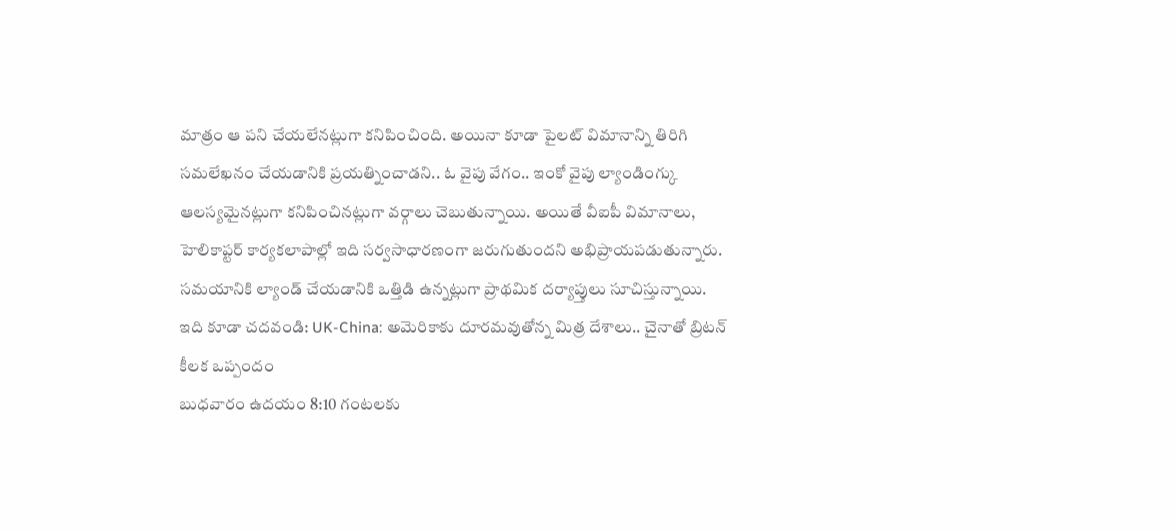మాత్రం ఆ పని చేయలేనట్లుగా కనిపించింది. అయినా కూడా పైలట్ విమానాన్ని తిరిగి సమలేఖనం చేయడానికి ప్రయత్నించాడని.. ఓ వైపు వేగం.. ఇంకో వైపు ల్యాండింగ్కు ఆలస్యమైనట్లుగా కనిపించినట్లుగా వర్గాలు చెబుతున్నాయి. అయితే వీఐపీ విమానాలు, హెలికాప్టర్ కార్యకలాపాల్లో ఇది సర్వసాధారణంగా జరుగుతుందని అభిప్రాయపడుతున్నారు. సమయానికి ల్యాండ్ చేయడానికి ఒత్తిడి ఉన్నట్లుగా ప్రాథమిక దర్యాప్తులు సూచిస్తున్నాయి.
ఇది కూడా చదవండి: UK-China: అమెరికాకు దూరమవుతోన్న మిత్ర దేశాలు.. చైనాతో బ్రిటన్ కీలక ఒప్పందం
బుధవారం ఉదయం 8:10 గంటలకు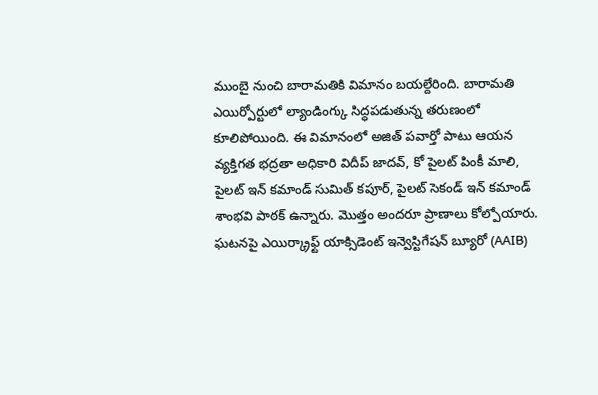ముంబై నుంచి బారామతికి విమానం బయల్దేరింది. బారామతి ఎయిర్పోర్టులో ల్యాండింగ్కు సిద్ధపడుతున్న తరుణంలో కూలిపోయింది. ఈ విమానంలో అజిత్ పవార్తో పాటు ఆయన వ్యక్తిగత భద్రతా అధికారి విదీప్ జాదవ్, కో పైలట్ పింకీ మాలి, పైలట్ ఇన్ కమాండ్ సుమిత్ కపూర్, పైలట్ సెకండ్ ఇన్ కమాండ్ శాంభవి పాఠక్ ఉన్నారు. మొత్తం అందరూ ప్రాణాలు కోల్పోయారు. ఘటనపై ఎయిర్క్రాఫ్ట్ యాక్సిడెంట్ ఇన్వెస్టిగేషన్ బ్యూరో (AAIB)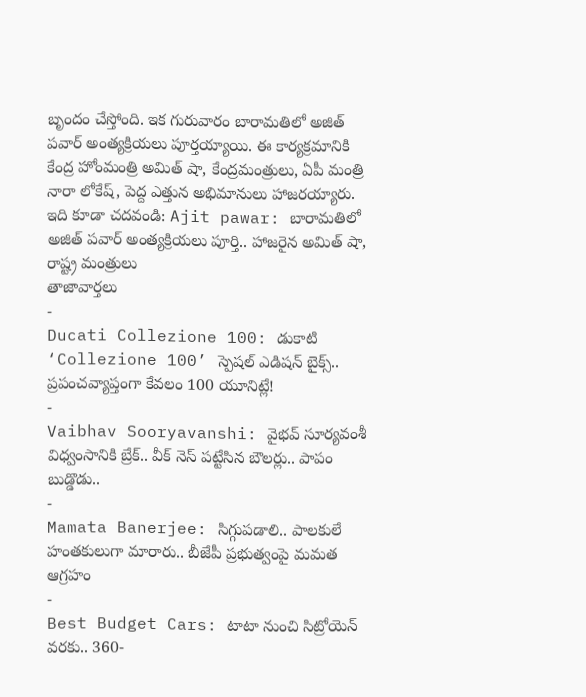బృందం చేస్తోంది. ఇక గురువారం బారామతిలో అజిత్ పవార్ అంత్యక్రియలు పూర్తయ్యాయి. ఈ కార్యక్రమానికి కేంద్ర హోంమంత్రి అమిత్ షా, కేంద్రమంత్రులు, ఏపీ మంత్రి నారా లోకేష్, పెద్ద ఎత్తున అభిమానులు హాజరయ్యారు.
ఇది కూడా చదవండి: Ajit pawar: బారామతిలో అజిత్ పవార్ అంత్యక్రియలు పూర్తి.. హాజరైన అమిత్ షా, రాష్ట్ర మంత్రులు
తాజావార్తలు
-
Ducati Collezione 100: డుకాటి ‘Collezione 100’ స్పెషల్ ఎడిషన్ బైక్స్.. ప్రపంచవ్యాప్తంగా కేవలం 100 యూనిట్లే!
-
Vaibhav Sooryavanshi: వైభవ్ సూర్యవంశీ విధ్వంసానికి బ్రేక్.. వీక్ నెస్ పట్టేసిన బౌలర్లు.. పాపం బుడ్డొడు..
-
Mamata Banerjee: సిగ్గుపడాలి.. పాలకులే హంతకులుగా మారారు.. బీజేపీ ప్రభుత్వంపై మమత ఆగ్రహం
-
Best Budget Cars: టాటా నుంచి సిట్రోయెన్ వరకు.. 360-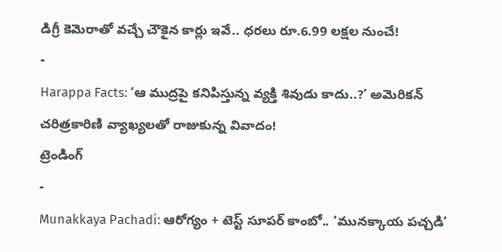డిగ్రీ కెమెరాతో వచ్చే చౌకైన కార్లు ఇవే.. ధరలు రూ.6.99 లక్షల నుంచే!
-
Harappa Facts: ‘ఆ ముద్రపై కనిపిస్తున్న వ్యక్తి శివుడు కాదు..?’ అమెరికన్ చరిత్రకారిణి వ్యాఖ్యలతో రాజుకున్న వివాదం!
ట్రెండింగ్
-
Munakkaya Pachadi: ఆరోగ్యం + టెస్ట్ సూపర్ కాంబో.. ‘మునక్కాయ పచ్చడి’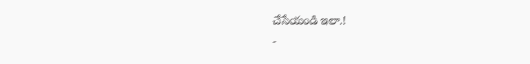చేసేయండి ఇలా.!
-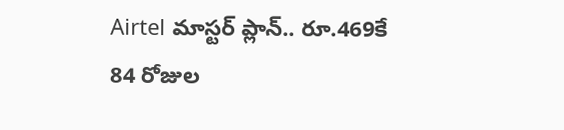Airtel మాస్టర్ ప్లాన్.. రూ.469కే 84 రోజుల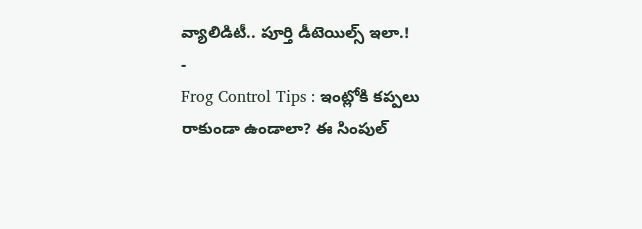వ్యాలిడిటీ.. పూర్తి డీటెయిల్స్ ఇలా.!
-
Frog Control Tips : ఇంట్లోకి కప్పలు రాకుండా ఉండాలా? ఈ సింపుల్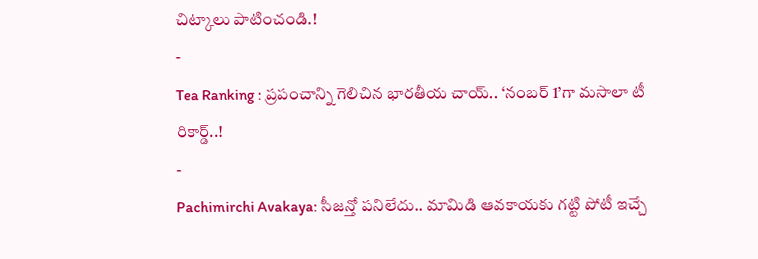చిట్కాలు పాటించండి.!
-
Tea Ranking : ప్రపంచాన్ని గెలిచిన భారతీయ చాయ్.. ‘నంబర్ 1’గా మసాలా టీ రికార్డ్..!
-
Pachimirchi Avakaya: సీజన్తో పనిలేదు.. మామిడి ఆవకాయకు గట్టి పోటీ ఇచ్చే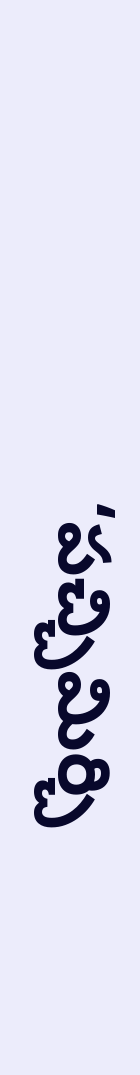‘పచ్చిమిర్చి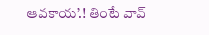ఆవకాయ’.! తింటే వావ్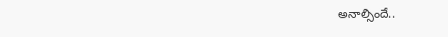అనాల్సిందే..